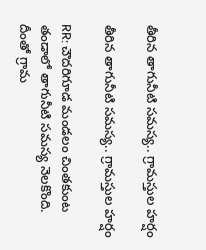తీరిన తాగునీటి సమస్య.. గ్రామస్తుల హర్షం

తీరిన తాగునీటి సమస్య.. గ్రామస్తుల హర్షం

RR: చౌదరిగూడ మండలం చింతకుంట తండాలో తాగునీటి సమస్య నెలకొంది. దీంతో గ్రామ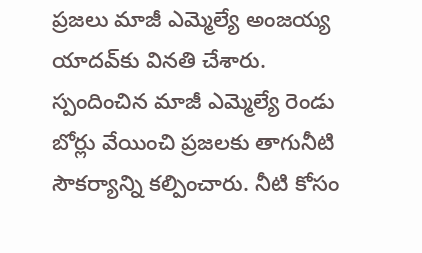ప్రజలు మాజీ ఎమ్మెల్యే అంజయ్య యాదవ్‌కు వినతి చేశారు. స్పందించిన మాజీ ఎమ్మెల్యే రెండు బోర్లు వేయించి ప్రజలకు తాగునీటి సౌకర్యాన్ని కల్పించారు. నీటి కోసం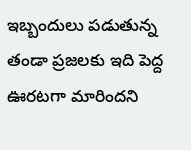ఇబ్బందులు పడుతున్న తండా ప్రజలకు ఇది పెద్ద ఊరటగా మారిందని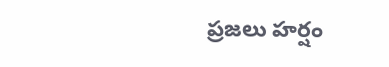ప్రజలు హర్షం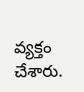వ్యక్తం చేశారు.